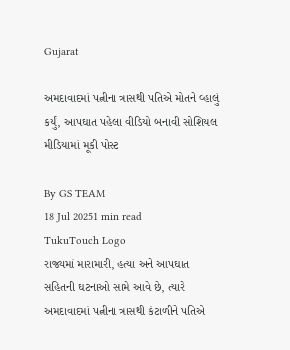Gujarat

અમદાવાદમાં પત્નીના ત્રાસથી પતિએ મોતને વ્હાલું કર્યું, આપઘાત પહેલા વીડિયો બનાવી સોશિયલ મીડિયામાં મૂકી પોસ્ટ

By GS TEAM
18 Jul 20251 min read
TukuTouch Logo
રાજ્યમાં મારામારી, હત્યા અને આપઘાત સહિતની ઘટનાઓ સામે આવે છે, ત્યારે અમદાવાદમાં પત્નીના ત્રાસથી કંટાળીને પતિએ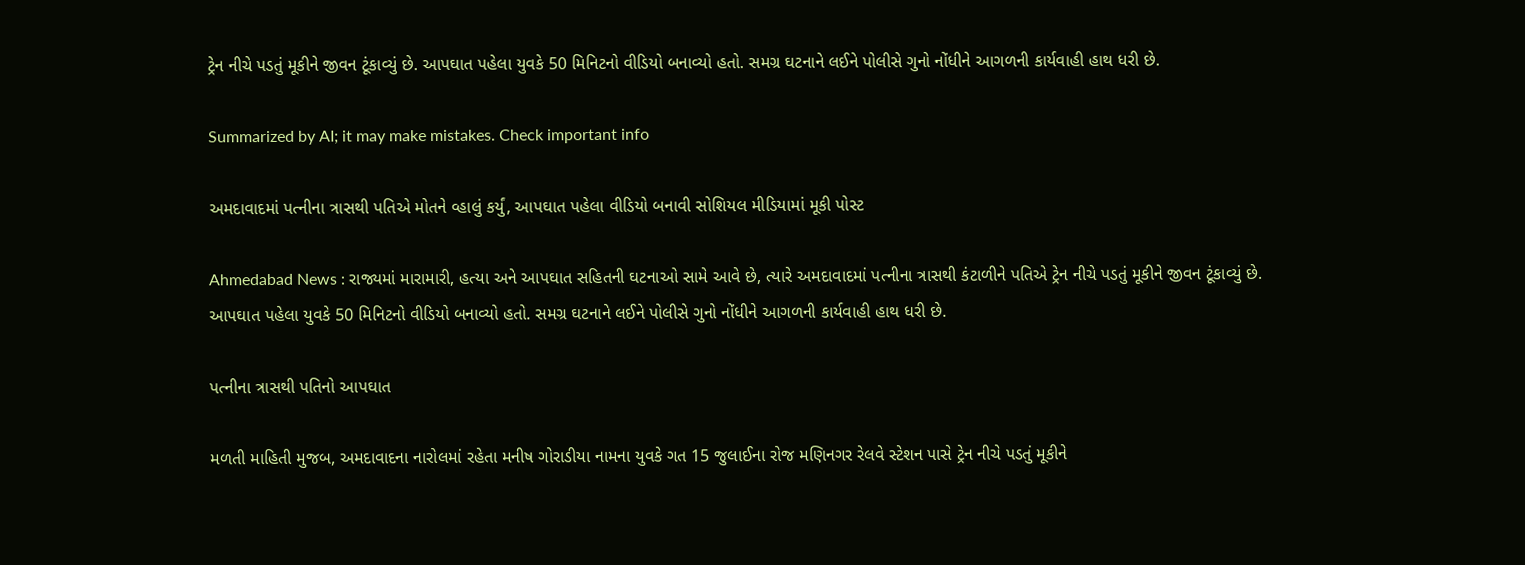ટ્રેન નીચે પડતું મૂકીને જીવન ટૂંકાવ્યું છે. આપઘાત પહેલા યુવકે 50 મિનિટનો વીડિયો બનાવ્યો હતો. સમગ્ર ઘટનાને લઈને પોલીસે ગુનો નોંધીને આગળની કાર્યવાહી હાથ ધરી છે.

Summarized by AI; it may make mistakes. Check important info

અમદાવાદમાં પત્નીના ત્રાસથી પતિએ મોતને વ્હાલું કર્યું, આપઘાત પહેલા વીડિયો બનાવી સોશિયલ મીડિયામાં મૂકી પોસ્ટ

Ahmedabad News : રાજ્યમાં મારામારી, હત્યા અને આપઘાત સહિતની ઘટનાઓ સામે આવે છે, ત્યારે અમદાવાદમાં પત્નીના ત્રાસથી કંટાળીને પતિએ ટ્રેન નીચે પડતું મૂકીને જીવન ટૂંકાવ્યું છે. આપઘાત પહેલા યુવકે 50 મિનિટનો વીડિયો બનાવ્યો હતો. સમગ્ર ઘટનાને લઈને પોલીસે ગુનો નોંધીને આગળની કાર્યવાહી હાથ ધરી છે.

પત્નીના ત્રાસથી પતિનો આપઘાત

મળતી માહિતી મુજબ, અમદાવાદના નારોલમાં રહેતા મનીષ ગોરાડીયા નામના યુવકે ગત 15 જુલાઈના રોજ મણિનગર રેલવે સ્ટેશન પાસે ટ્રેન નીચે પડતું મૂકીને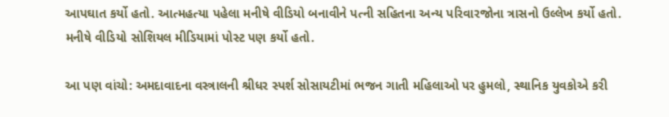આપઘાત કર્યો હતો. આત્મહત્યા પહેલા મનીષે વીડિયો બનાવીને પત્ની સહિતના અન્ય પરિવારજોના ત્રાસનો ઉલ્લેખ કર્યો હતો. મનીષે વીડિયો સોશિયલ મીડિયામાં પોસ્ટ પણ કર્યો હતો.

આ પણ વાંચો: અમદાવાદના વસ્ત્રાલની શ્રીધર સ્પર્શ સોસાયટીમાં ભજન ગાતી મહિલાઓ પર હુમલો, સ્થાનિક યુવકોએ કરી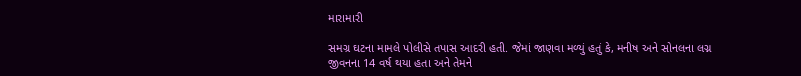મારામારી

સમગ્ર ઘટના મામલે પોલીસે તપાસ આદરી હતી. જેમાં જાણવા મળ્યું હતું કે, મનીષ અને સોનલના લગ્ન જીવનના 14 વર્ષ થયા હતા અને તેમને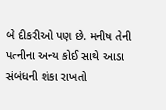બે દીકરીઓ પણ છે. મનીષ તેની પત્નીના અન્ય કોઈ સાથે આડા સંબંધની શંકા રાખતો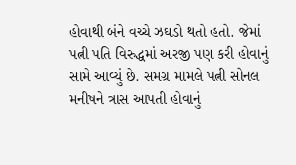હોવાથી બંને વચ્ચે ઝઘડો થતો હતો. જેમાં પત્ની પતિ વિરુદ્ધમાં અરજી પણ કરી હોવાનું સામે આવ્યું છે. સમગ્ર મામલે પત્ની સોનલ મનીષને ત્રાસ આપતી હોવાનું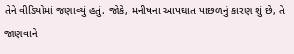તેને વીડિયોમાં જણાવ્યું હતું. જોકે, મનીષના આપઘાત પાછળનું કારણ શું છે, તે જાણવાને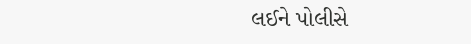લઈને પોલીસે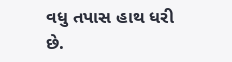વધુ તપાસ હાથ ધરી છે.